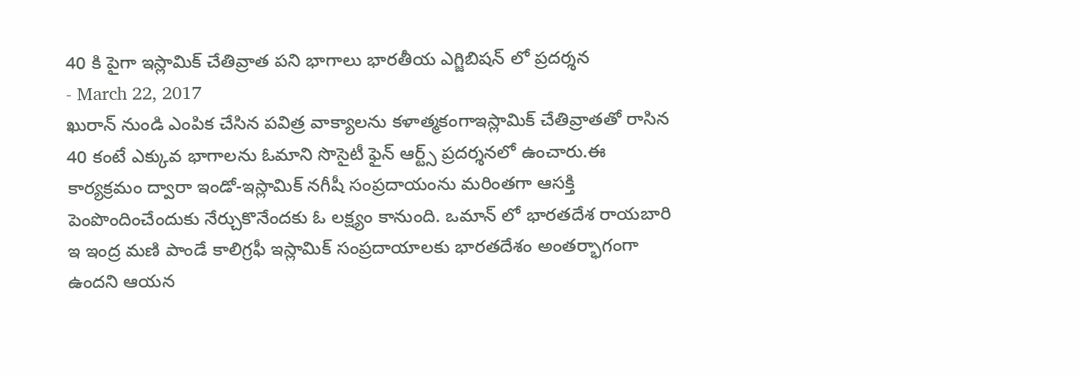40 కి పైగా ఇస్లామిక్ చేతివ్రాత పని భాగాలు భారతీయ ఎగ్జిబిషన్ లో ప్రదర్శన
- March 22, 2017
ఖురాన్ నుండి ఎంపిక చేసిన పవిత్ర వాక్యాలను కళాత్మకంగాఇస్లామిక్ చేతివ్రాతతో రాసిన 40 కంటే ఎక్కువ భాగాలను ఓమాని సొసైటీ ఫైన్ ఆర్ట్స్ ప్రదర్శనలో ఉంచారు.ఈ కార్యక్రమం ద్వారా ఇండో-ఇస్లామిక్ నగీషీ సంప్రదాయంను మరింతగా ఆసక్తి పెంపొందించేందుకు నేర్చుకొనేందకు ఓ లక్ష్యం కానుంది. ఒమాన్ లో భారతదేశ రాయబారి ఇ ఇంద్ర మణి పాండే కాలిగ్రఫీ ఇస్లామిక్ సంప్రదాయాలకు భారతదేశం అంతర్భాగంగా ఉందని ఆయన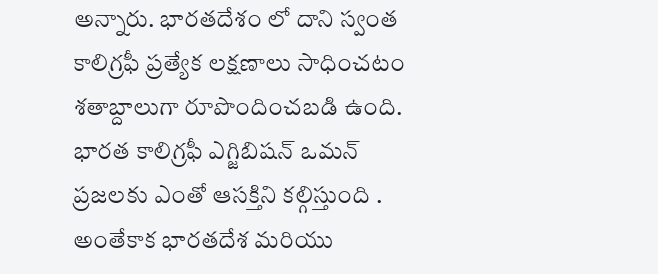అన్నారు. భారతదేశం లో దాని స్వంత కాలిగ్రఫీ ప్రత్యేక లక్షణాలు సాధించటం శతాబ్దాలుగా రూపొందించబడి ఉంది. భారత కాలిగ్రఫీ ఎగ్జిబిషన్ ఒమన్ ప్రజలకు ఎంతో ఆసక్తిని కల్గిస్తుంది . అంతేకాక భారతదేశ మరియు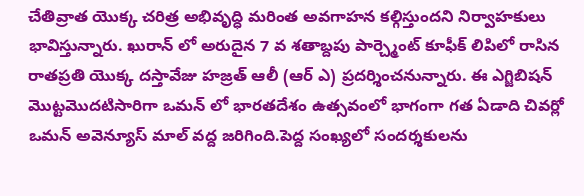చేతివ్రాత యొక్క చరిత్ర అభివృద్ధి మరింత అవగాహన కల్గిస్తుందని నిర్వాహకులు భావిస్తున్నారు. ఖురాన్ లో అరుదైన 7 వ శతాబ్దపు పార్చ్మెంట్ కూఫీక్ లిపిలో రాసిన రాతప్రతి యొక్క దస్తావేజు హజ్రత్ ఆలీ (ఆర్ ఎ) ప్రదర్శించనున్నారు. ఈ ఎగ్జిబిషన్ మొట్టమొదటిసారిగా ఒమన్ లో భారతదేశం ఉత్సవంలో భాగంగా గత ఏడాది చివర్లో ఒమన్ అవెన్యూస్ మాల్ వద్ద జరిగింది.పెద్ద సంఖ్యలో సందర్శకులను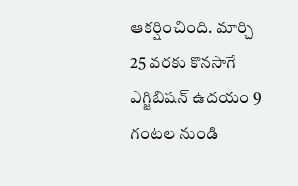ఆకర్షించింది. మార్చి 25 వరకు కొనసాగే ఎగ్జిబిషన్ ఉదయం 9 గంటల నుండి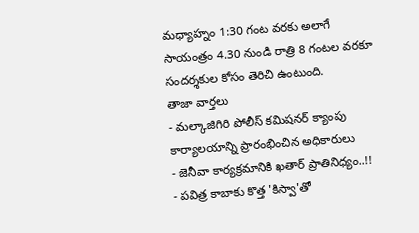మధ్యాహ్నం 1:30 గంట వరకు అలాగే సాయంత్రం 4.30 నుండి రాత్రి 8 గంటల వరకూ సందర్శకుల కోసం తెరిచి ఉంటుంది.
తాజా వార్తలు
- మల్కాజిగిరి పోలీస్ కమిషనర్ క్యాంపు కార్యాలయాన్ని ప్రారంభించిన అధికారులు
- జెనీవా కార్యక్రమానికి ఖతార్ ప్రాతినిధ్యం..!!
- పవిత్ర కాబాకు కొత్త 'కిస్వా'తో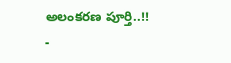అలంకరణ పూర్తి..!!
-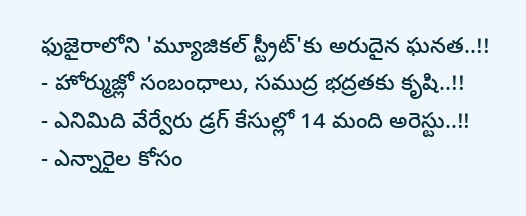ఫుజైరాలోని 'మ్యూజికల్ స్ట్రీట్'కు అరుదైన ఘనత..!!
- హోర్ముజ్లో సంబంధాలు, సముద్ర భద్రతకు కృషి..!!
- ఎనిమిది వేర్వేరు డ్రగ్ కేసుల్లో 14 మంది అరెస్టు..!!
- ఎన్నారైల కోసం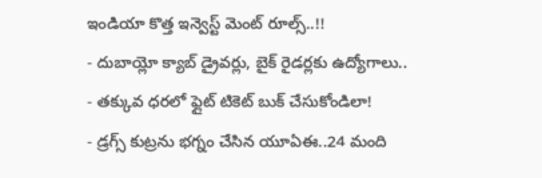ఇండియా కొత్త ఇన్వెస్ట్ మెంట్ రూల్స్..!!
- దుబాయ్లో క్యాబ్ డ్రైవర్లు, బైక్ రైడర్లకు ఉద్యోగాలు..
- తక్కువ ధరలో ఫ్లైట్ టికెట్ బుక్ చేసుకోండిలా!
- డ్రగ్స్ కుట్రను భగ్నం చేసిన యూఏఈ..24 మంది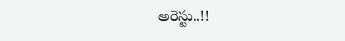అరెస్టు..!!